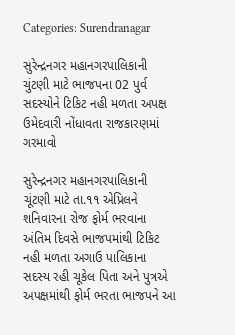Categories: Surendranagar

સુરેન્દ્રનગર મહાનગરપાલિકાની ચુંટણી માટે ભાજપના 02 પુર્વ સદસ્યોને ટિકિટ નહી મળતા અપક્ષ ઉમેદવારી નોંધાવતા રાજકારણમાં ગરમાવો

સુરેન્દ્રનગર મહાનગરપાલિકાની ચૂંટણી માટે તા.૧૧ એપ્રિલને શનિવારના રોજ ફોર્મ ભરવાના અંતિમ દિવસે ભાજપમાંથી ટિકિટ નહી મળતા અગાઉ પાલિકાના સદસ્ય રહી ચૂકેલ પિતા અને પુત્રએ અપક્ષમાંથી ફોર્મ ભરતા ભાજપને આ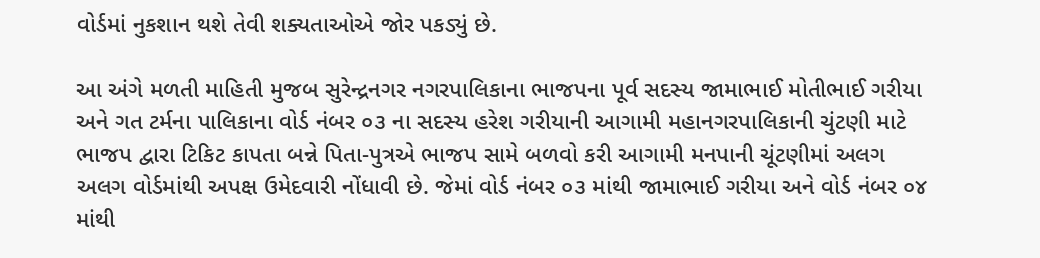વોર્ડમાં નુકશાન થશે તેવી શક્યતાઓએ જોર પકડ્યું છે.

આ અંગે મળતી માહિતી મુજબ સુરેન્દ્રનગર નગરપાલિકાના ભાજપના પૂર્વ સદસ્ય જામાભાઈ મોતીભાઈ ગરીયા અને ગત ટર્મના પાલિકાના વોર્ડ નંબર ૦૩ ના સદસ્ય હરેશ ગરીયાની આગામી મહાનગરપાલિકાની ચુંટણી માટે ભાજપ દ્વારા ટિકિટ કાપતા બન્ને પિતા-પુત્રએ ભાજપ સામે બળવો કરી આગામી મનપાની ચૂંટણીમાં અલગ અલગ વોર્ડમાંથી અપક્ષ ઉમેદવારી નોંધાવી છે. જેમાં વોર્ડ નંબર ૦૩ માંથી જામાભાઈ ગરીયા અને વોર્ડ નંબર ૦૪ માંથી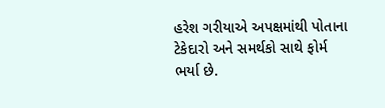હરેશ ગરીયાએ અપક્ષમાંથી પોતાના ટેકેદારો અને સમર્થકો સાથે ફોર્મ ભર્યા છે.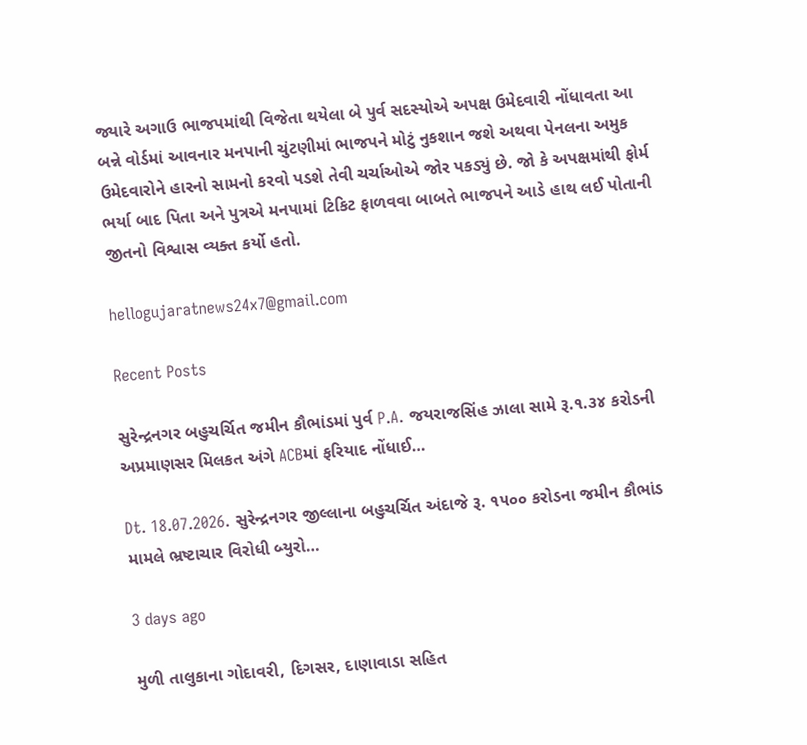જ્યારે અગાઉ ભાજપમાંથી વિજેતા થયેલા બે પુર્વ સદસ્યોએ અપક્ષ ઉમેદવારી નોંધાવતા આ બન્ને વોર્ડમાં આવનાર મનપાની ચુંટણીમાં ભાજપને મોટું નુકશાન જશે અથવા પેનલના અમુક ઉમેદવારોને હારનો સામનો કરવો પડશે તેવી ચર્ચાઓએ જોર પકડ્યું છે. જો કે અપક્ષમાંથી ફોર્મ ભર્યા બાદ પિતા અને પુત્રએ મનપામાં ટિકિટ ફાળવવા બાબતે ભાજપને આડે હાથ લઈ પોતાની જીતનો વિશ્વાસ વ્યક્ત કર્યો હતો.

hellogujaratnews24x7@gmail.com

Recent Posts

સુરેન્દ્રનગર બહુચર્ચિત જમીન કૌભાંડમાં પુર્વ P.A. જયરાજસિંહ ઝાલા સામે રૂ.૧.૩૪ કરોડની અપ્રમાણસર મિલકત અંગે ACBમાં ફરિયાદ નોંધાઈ…

Dt. 18.07.2026. સુરેન્દ્રનગર જીલ્લાના બહુચર્ચિત અંદાજે રૂ. ૧૫૦૦ કરોડના જમીન કૌભાંડ મામલે ભ્રષ્ટાચાર વિરોધી બ્યુરો…

3 days ago

મુળી તાલુકાના ગોદાવરી, દિગસર, દાણાવાડા સહિત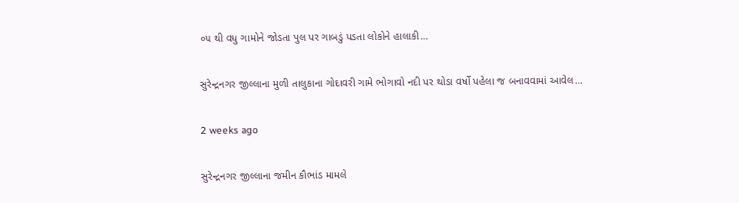૦૫ થી વધુ ગામોને જોડતા પુલ પર ગાબડું પડતા લોકોને હાલાકી…

સુરેન્દ્રનગર જીલ્લાના મુળી તાલુકાના ગોદાવરી ગામે ભોગાવો નદી પર થોડા વર્ષો પહેલા જ બનાવવામાં આવેલ…

2 weeks ago

સુરેન્દ્રનગર જીલ્લાના જમીન કૌભાંડ મામલે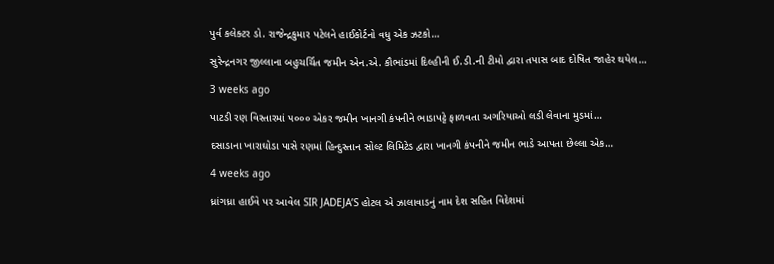પુર્વ કલેક્ટર ડો. રાજેન્દ્રકુમાર પટેલને હાઈકોર્ટનો વધુ એક ઝટકો…

સુરેન્દ્રનગર જીલ્લાના બહુચર્ચિત જમીન એન.એ. કૌભાંડમાં દિલ્હીની ઈ.ડી.ની ટીમો દ્વારા તપાસ બાદ દોષિત જાહેર થયેલ…

3 weeks ago

પાટડી રણ વિસ્તારમાં ૫૦૦૦ એકર જમીન ખાનગી કંપનીને ભાડાપટ્ટે ફાળવતા અગરિયાઓ લડી લેવાના મુડમાં…

દસાડાના ખારાઘોડા પાસે રણમાં હિન્દુસ્તાન સોલ્ટ લિમિટેડ દ્વારા ખાનગી કંપનીને જમીન ભાડે આપતા છેલ્લા એક…

4 weeks ago

ધ્રાંગધ્રા હાઈવે પર આવેલ SIR JADEJA’S હોટલ એ ઝાલાવાડનું નામ દેશ સહિત વિદેશમાં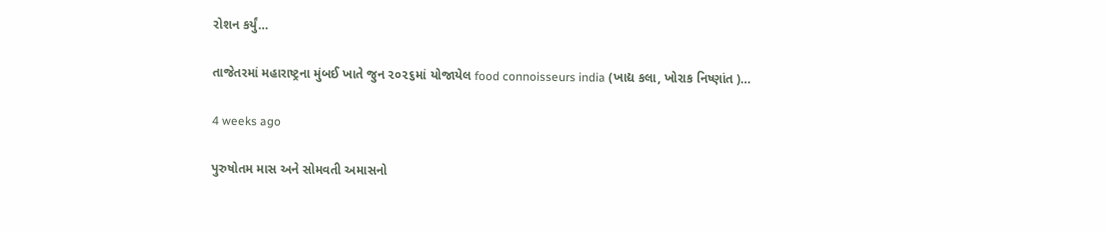રોશન કર્યું…

તાજેતરમાં મહારાષ્ટ્રના મુંબઈ ખાતે જુન ૨૦૨૬માં યોજાયેલ food connoisseurs india (ખાદ્ય કલા, ખોરાક નિષ્ણાંત )…

4 weeks ago

પુરુષોતમ માસ અને સોમવતી અમાસનો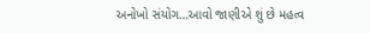અનોખો સંયોગ…આવો જાણીએ શું છે મહત્વ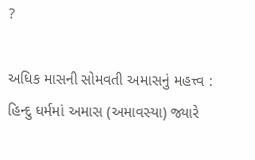?

અધિક માસની સોમવતી અમાસનું મહત્ત્વ : હિન્દુ ધર્મમાં અમાસ (અમાવસ્યા) જ્યારે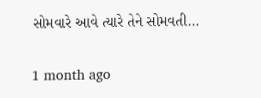સોમવારે આવે ત્યારે તેને સોમવતી…

1 month ago